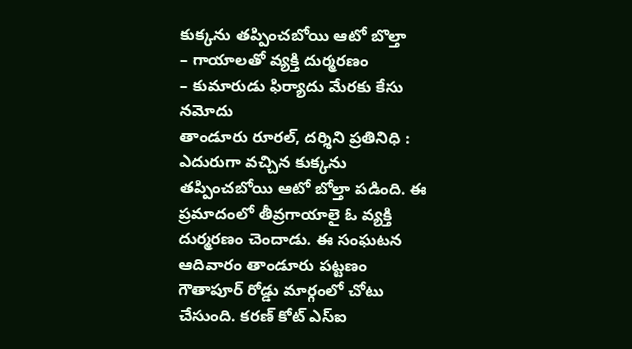కుక్కను తప్పించబోయి ఆటో బొల్తా
– గాయాలతో వ్యక్తి దుర్మరణం
– కుమారుడు ఫిర్యాదు మేరకు కేసు నమోదు
తాండూరు రూరల్, దర్శిని ప్రతినిధి : ఎదురుగా వచ్చిన కుక్కను తప్పించబోయి ఆటో బోల్తా పడింది. ఈ ప్రమాదంలో తీవ్రగాయాలై ఓ వ్యక్తి దుర్మరణం చెందాడు. ఈ సంఘటన ఆదివారం తాండూరు పట్టణం గౌతాపూర్ రోడ్డు మార్గంలో చోటు చేసుంది. కరణ్ కోట్ ఎస్ఐ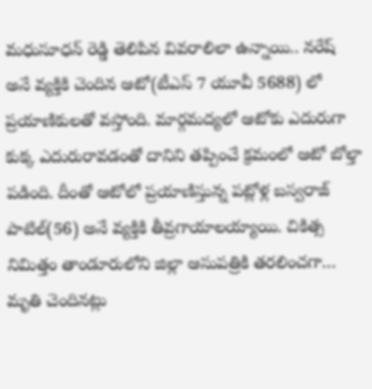మధుసూధన్ రెడ్డి తెలిపిన వివరాలిలా ఉన్నాయి.. నరేష్ అనే వ్యక్తికి చెందిన ఆటో(టీఎస్ 7 యూవీ 5688) లో ప్రయాణికులతో వస్తోంది. మార్గమద్యలో ఆటోకు ఎదురుగా కుక్క ఎదురురావడంతో దానిని తప్పించే క్రమంలో ఆటో బోల్తా పడింది. దీంతో ఆటోలో ప్రయాణిస్తున్న పట్లోళ్ల బస్వరాజ్ పాటిల్(56) అనే వ్యక్తికి తీవ్రగాయాలయ్యాయి. చికిత్స నిమిత్తం తాండూరులోని జిల్లా ఆసుపత్రికి తరలించగా… మృతి చెందినట్లు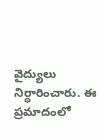వైద్యులు నిర్ధారించారు. ఈ ప్రమాదంలో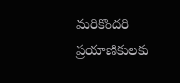మరికొందరి ప్రయాణికులకు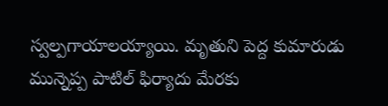స్వల్పగాయాలయ్యాయి. మృతుని పెద్ద కుమారుడు మున్నెప్ప పాటిల్ ఫిర్యాదు మేరకు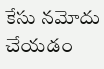కేసు నమోదు చేయడం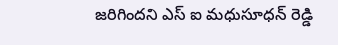జరిగిందని ఎస్ ఐ మధుసూధన్ రెడ్డి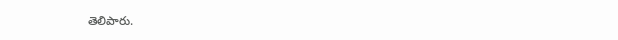తెలిపారు.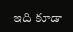ఇది కూడా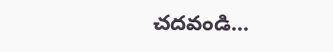చదవండి…